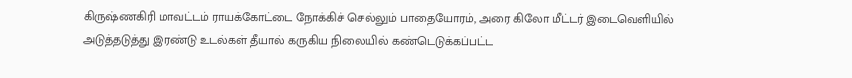கிருஷ்ணகிரி மாவட்டம் ராயக்கோட்டை நோக்கிச் செல்லும் பாதையோரம், அரை கிலோ மீட்டர் இடைவெளியில் அடுத்தடுத்து இரண்டு உடல்கள் தீயால் கருகிய நிலையில் கண்டெடுக்கப்பட்ட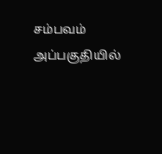சம்பவம் அப்பகுதியில்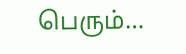பெரும்…